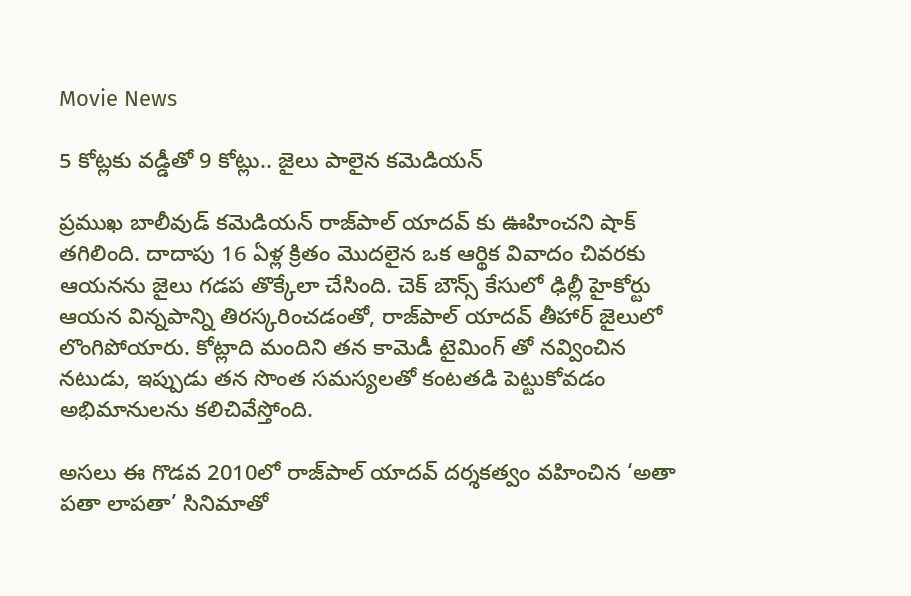Movie News

5 కోట్లకు వడ్డీతో 9 కోట్లు.. జైలు పాలైన కమెడియన్

ప్రముఖ బాలీవుడ్ కమెడియన్ రాజ్‌పాల్ యాదవ్ కు ఊహించని షాక్ తగిలింది. దాదాపు 16 ఏళ్ల క్రితం మొదలైన ఒక ఆర్థిక వివాదం చివరకు ఆయనను జైలు గడప తొక్కేలా చేసింది. చెక్ బౌన్స్ కేసులో ఢిల్లీ హైకోర్టు ఆయన విన్నపాన్ని తిరస్కరించడంతో, రాజ్‌పాల్ యాదవ్ తీహార్ జైలులో లొంగిపోయారు. కోట్లాది మందిని తన కామెడీ టైమింగ్ తో నవ్వించిన నటుడు, ఇప్పుడు తన సొంత సమస్యలతో కంటతడి పెట్టుకోవడం అభిమానులను కలిచివేస్తోంది.

అసలు ఈ గొడవ 2010లో రాజ్‌పాల్ యాదవ్ దర్శకత్వం వహించిన ‘అతా పతా లాపతా’ సినిమాతో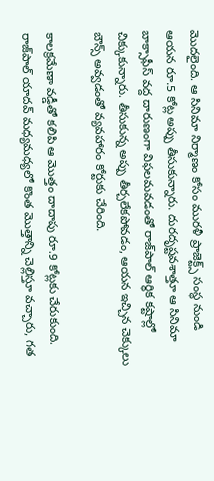మొదలైంది. ఆ సినిమా నిర్మాణం కోసం మురళీ ప్రాజెక్ట్స్ సంస్థ నుండి ఆయన రూ.5 కోట్ల అప్పు తీసుకున్నారు. దురదృష్టవశాత్తూ ఆ సినిమా బాక్సాఫీస్ వద్ద దారుణంగా విఫలమవడంతో రాజ్‌పాల్ ఆర్థిక కష్టాల్లో చిక్కుకున్నారు. తీసుకున్న అప్పు తీర్చలేకపోవడం, ఆయన ఇచ్చిన చెక్కులు బౌన్స్ అవ్వడంతో వ్యవహారం కోర్టుకు చేరింది.

కాలక్రమేణా వడ్డీతో కలిపి ఆ మొత్తం దాదాపు రూ.9 కోట్లకు చేరుకుంది. రాజ్‌పాల్ యాదవ్ మధ్యమధ్యలో కొంత మొత్తాన్ని చెల్లిస్తూ వచ్చారు, గత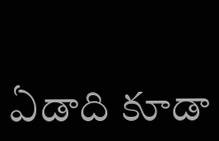ఏడాది కూడా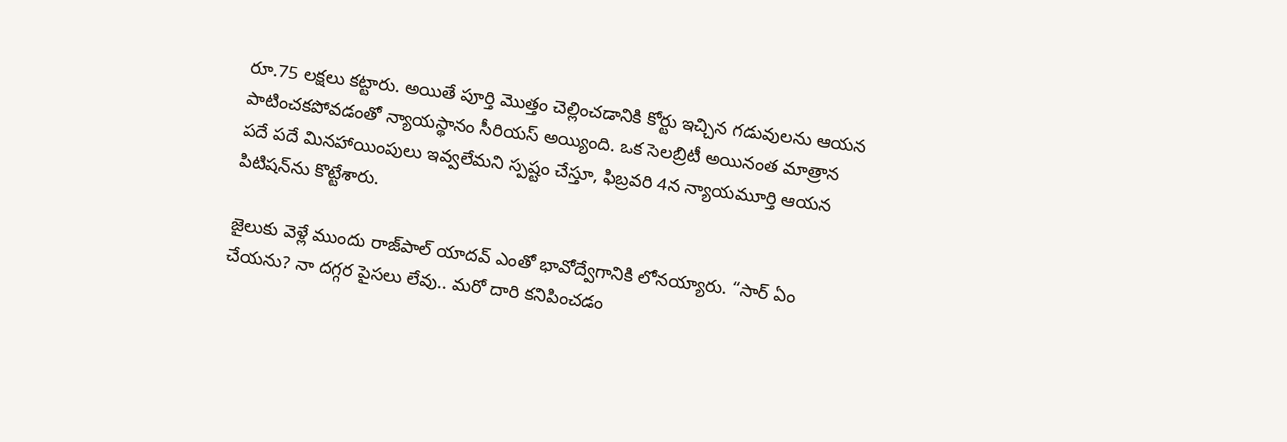రూ.75 లక్షలు కట్టారు. అయితే పూర్తి మొత్తం చెల్లించడానికి కోర్టు ఇచ్చిన గడువులను ఆయన పాటించకపోవడంతో న్యాయస్థానం సీరియస్ అయ్యింది. ఒక సెలబ్రిటీ అయినంత మాత్రాన పదే పదే మినహాయింపులు ఇవ్వలేమని స్పష్టం చేస్తూ, ఫిబ్రవరి 4న న్యాయమూర్తి ఆయన పిటిషన్‌ను కొట్టేశారు.

జైలుకు వెళ్లే ముందు రాజ్‌పాల్ యాదవ్ ఎంతో భావోద్వేగానికి లోనయ్యారు. “సార్ ఏం చేయను? నా దగ్గర పైసలు లేవు.. మరో దారి కనిపించడం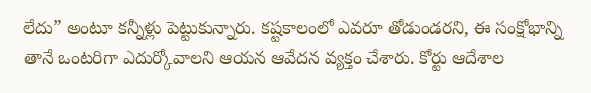లేదు” అంటూ కన్నీళ్లు పెట్టుకున్నారు. కష్టకాలంలో ఎవరూ తోడుండరని, ఈ సంక్షోభాన్ని తానే ఒంటరిగా ఎదుర్కోవాలని ఆయన ఆవేదన వ్యక్తం చేశారు. కోర్టు ఆదేశాల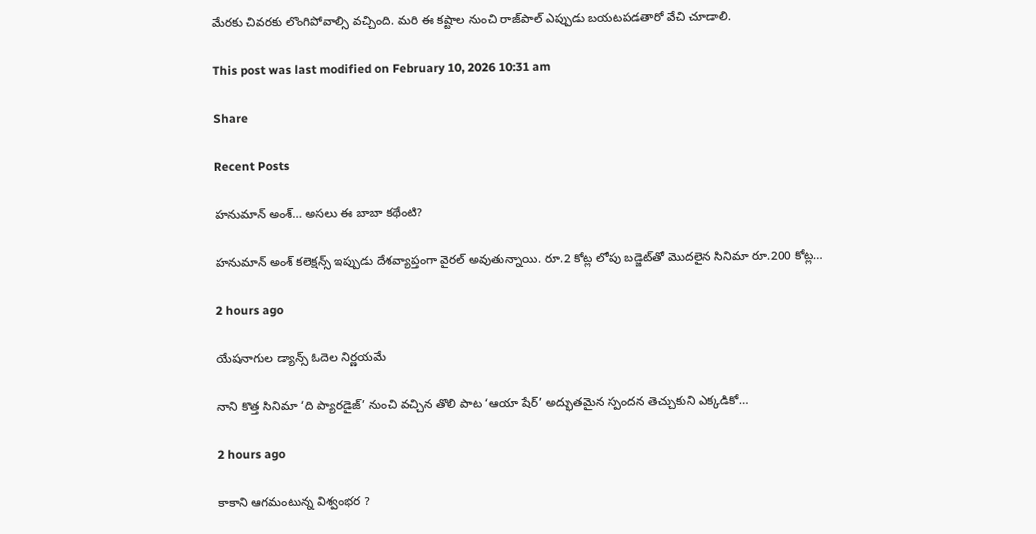మేరకు చివరకు లొంగిపోవాల్సి వచ్చింది. మరి ఈ కష్టాల నుంచి రాజ్‌పాల్ ఎప్పుడు బయటపడతారో వేచి చూడాలి.

This post was last modified on February 10, 2026 10:31 am

Share

Recent Posts

హనుమాన్ అంశ్… అసలు ఈ బాబా కథేంటి?

హనుమాన్ అంశ్ కలెక్షన్స్ ఇప్పుడు దేశవ్యాప్తంగా వైరల్ అవుతున్నాయి. రూ.2 కోట్ల లోపు బడ్జెట్‌తో మొదలైన సినిమా రూ.200 కోట్ల…

2 hours ago

యేషనాగుల డ్యాన్స్ ఓదెల నిర్ణయమే

నాని కొత్త సినిమా ‘ది ప్యారడైజ్’ నుంచి వచ్చిన తొలి పాట ‘ఆయా షేర్’ అద్భుతమైన స్పందన తెచ్చుకుని ఎక్కడికో…

2 hours ago

కాకాని ఆగమంటున్న విశ్వంభర ?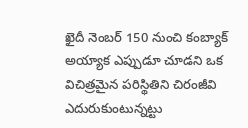ఖైదీ నెంబర్ 150 నుంచి కంబ్యాక్ అయ్యాక ఎప్పుడూ చూడని ఒక విచిత్రమైన పరిస్థితిని చిరంజీవి ఎదురుకుంటున్నట్టు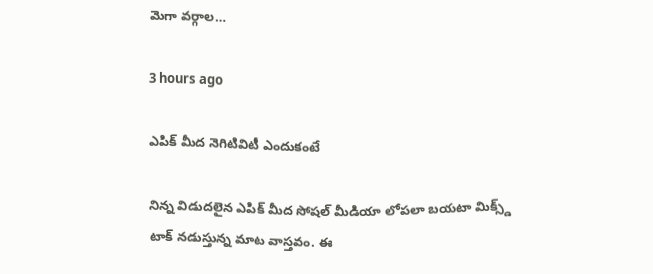మెగా వర్గాల…

3 hours ago

ఎపిక్ మీద నెగిటివిటీ ఎందుకంటే

నిన్న విడుదలైన ఎపిక్ మీద సోషల్ మీడియా లోపలా బయటా మిక్స్డ్ టాక్ నడుస్తున్న మాట వాస్తవం. ఈ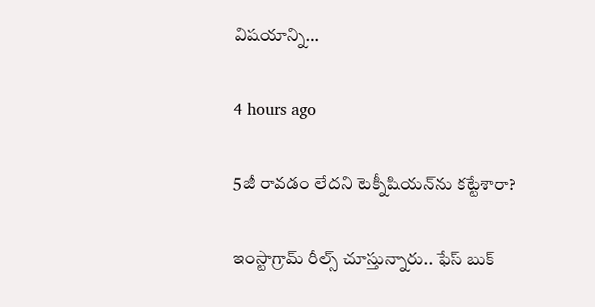విషయాన్ని…

4 hours ago

5జీ రావడం లేదని టెక్నీషియన్‌ను కట్టేశారా?

ఇంస్టాగ్రామ్ రీల్స్ చూస్తున్నారు.. ఫేస్ బుక్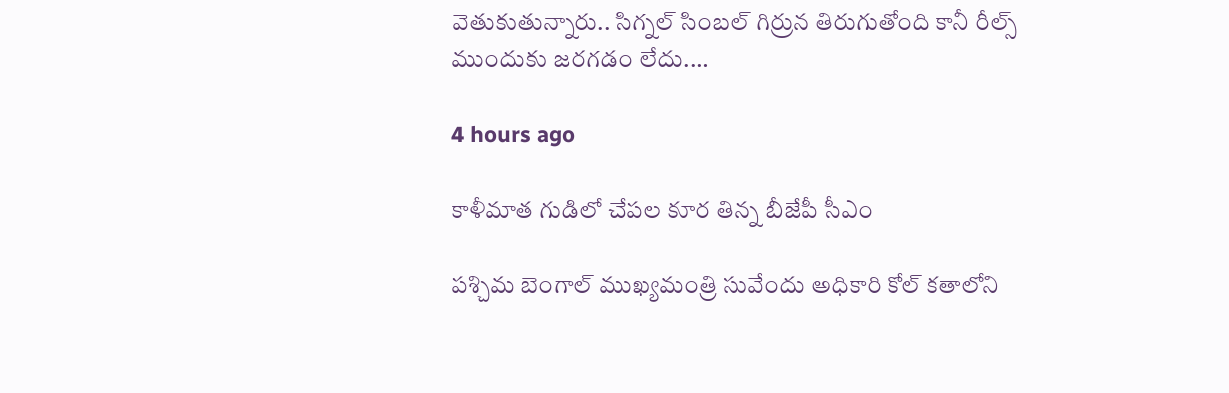వెతుకుతున్నారు.. సిగ్నల్ సింబల్ గిర్రున తిరుగుతోంది కానీ రీల్స్ ముందుకు జరగడం లేదు.…

4 hours ago

కాళీమాత గుడిలో చేపల కూర తిన్న బీజేపీ సీఎం

పశ్చిమ బెంగాల్ ముఖ్యమంత్రి సువేందు అధికారి కోల్ కతాలోని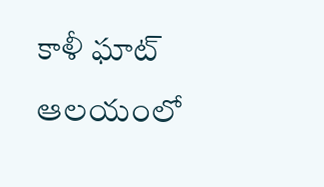కాళీ ఘాట్ ఆలయంలో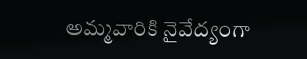అమ్మవారికి నైవేద్యంగా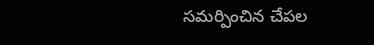సమర్పించిన చేపల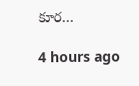కూర…

4 hours ago